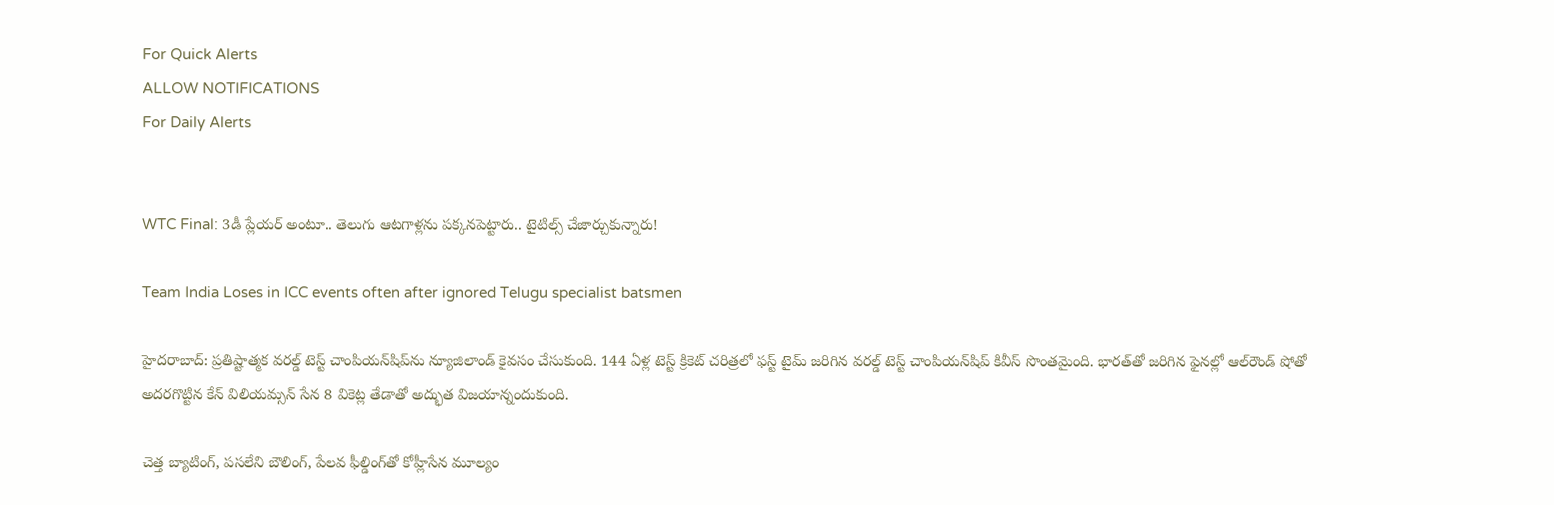For Quick Alerts
ALLOW NOTIFICATIONS
For Daily Alerts


WTC Final: 3డీ ప్లేయర్ అంటూ.. తెలుగు ఆటగాళ్లను పక్కనపెట్టారు.. టైటిల్స్ చేజార్చుకున్నారు!

Team India Loses in ICC events often after ignored Telugu specialist batsmen

హైదరాబాద్: ప్రతిష్టాత్మక వరల్డ్ టెస్ట్ చాంపియన్‌షిప్‌ను న్యూజిలాండ్‌ కైవసం చేసుకుంది. 144 ఏళ్ల టెస్ట్ క్రికెట్ చరిత్రలో ఫస్ట్ టైమ్ జరిగిన వరల్డ్ టెస్ట్ చాంపియన్‌షిప్‌‌ కివీస్ సొంతమైంది. భారత్‌తో జరిగిన ఫైనల్లో ఆల్‌రౌండ్ షోతో అదరగొట్టిన కేన్ విలియమ్సన్ సేన 8 వికెట్ల తేడాతో అద్భుత విజయాన్నందుకుంది.

చెత్త బ్యాటింగ్, పసలేని బౌలింగ్‌, పేలవ ఫీల్డింగ్‌తో కోహ్లీసేన మూల్యం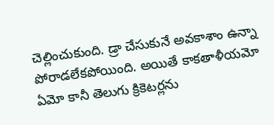చెల్లించుకుంది. డ్రా చేసుకునే అవకాశాం ఉన్నా పోరాడలేకపోయింది. అయితే కాకతాళీయమో ఏమో కానీ తెలుగు క్రికెటర్లను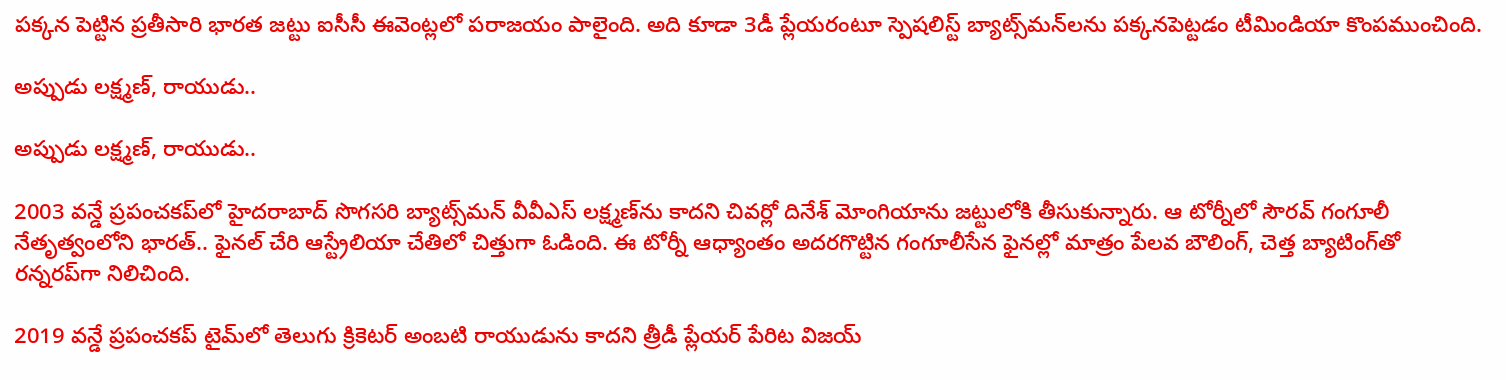పక్కన పెట్టిన ప్రతీసారి భారత జట్టు ఐసీసీ ఈవెంట్లలో పరాజయం పాలైంది. అది కూడా 3డీ ప్లేయరంటూ స్పెషలిస్ట్ బ్యాట్స్‌మన్‌‌లను పక్కనపెట్టడం టీమిండియా కొంపముంచింది.

అప్పుడు లక్ష్మణ్, రాయుడు..

అప్పుడు లక్ష్మణ్, రాయుడు..

2003 వన్డే ప్రపంచకప్‌లో హైదరాబాద్ సొగసరి బ్యాట్స్‌మన్ వీవీఎస్ లక్ష్మణ్‌ను కాదని చివర్లో దినేశ్ మోంగియాను జట్టులోకి తీసుకున్నారు. ఆ టోర్నీలో సౌరవ్ గంగూలీ నేతృత్వంలోని భారత్.. ఫైనల్ చేరి ఆస్ట్రేలియా చేతిలో చిత్తుగా ఓడింది. ఈ టోర్నీ ఆధ్యాంతం అదరగొట్టిన గంగూలీసేన ఫైనల్లో మాత్రం పేలవ బౌలింగ్, చెత్త బ్యాటింగ్‌తో రన్నరప్‌గా నిలిచింది.

2019 వన్డే ప్రపంచకప్ టైమ్‌లో తెలుగు క్రికెటర్ అంబటి రాయుడును కాదని త్రీడీ ప్లేయర్ పేరిట విజయ్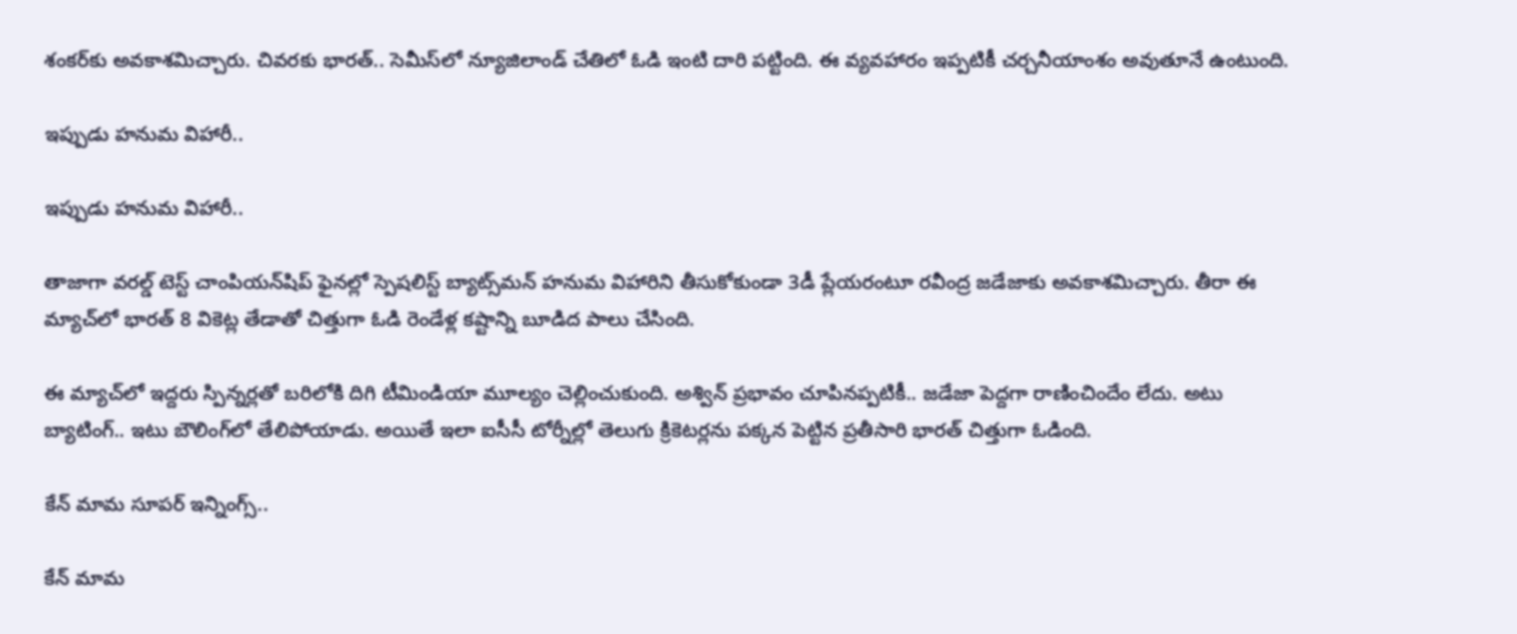శంకర్‌కు అవకాశమిచ్చారు. చివరకు భారత్‌.. సెమీస్‌లో న్యూజిలాండ్ చేతిలో ఓడి ఇంటి దారి పట్టింది. ఈ వ్యవహారం ఇప్పటికీ చర్చనీయాంశం అవుతూనే ఉంటుంది.

ఇప్పుడు హనుమ విహారీ..

ఇప్పుడు హనుమ విహారీ..

తాజాగా వరల్డ్ టెస్ట్ చాంపియన్‌షిప్ ఫైనల్లో స్పెషలిస్ట్ బ్యాట్స్‌మన్ హనుమ విహారిని తీసుకోకుండా 3డీ ప్లేయరంటూ రవీంద్ర జడేజాకు అవకాశమిచ్చారు. తీరా ఈ మ్యాచ్‌లో భారత్ 8 వికెట్ల తేడాతో చిత్తుగా ఓడి రెండేళ్ల కష్టాన్ని బూడిద పాలు చేసింది.

ఈ మ్యాచ్‌లో ఇద్దరు స్పిన్నర్లతో బరిలోకి దిగి టీమిండియా మూల్యం చెల్లించుకుంది. అశ్విన్ ప్రభావం చూపినప్పటికీ.. జడేజా పెద్దగా రాణించిందేం లేదు. అటు బ్యాటింగ్‌.. ఇటు బౌలింగ్‌లో తేలిపోయాడు. అయితే ఇలా ఐసీసీ టోర్నీల్లో తెలుగు క్రికెటర్లను పక్కన పెట్టిన ప్రతీసారి భారత్ చిత్తుగా ఓడింది.

కేన్ మామ సూపర్ ఇన్నింగ్స్..

కేన్ మామ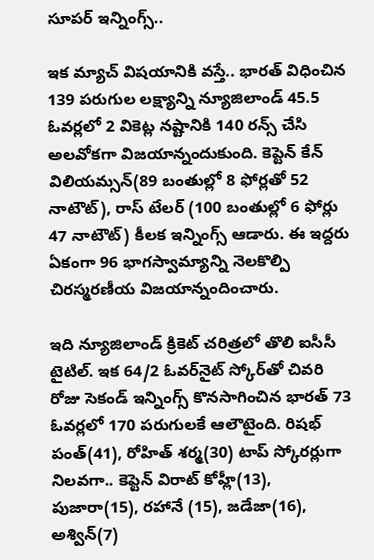సూపర్ ఇన్నింగ్స్..

ఇక మ్యాచ్ విషయానికి వస్తే.. భారత్ విధించిన 139 పరుగుల లక్ష్యాన్ని న్యూజిలాండ్ 45.5 ఓవర్లలో 2 వికెట్ల నష్టానికి 140 రన్స్ చేసి అలవోకగా విజయాన్నందుకుంది. కెప్టెన్ కేన్ విలియమ్సన్(89 బంతుల్లో 8 ఫోర్లతో 52 నాటౌట్), రాస్ టేలర్ (100 బంతుల్లో 6 ఫోర్లు 47 నాటౌట్) కీలక ఇన్నింగ్స్ ఆడారు. ఈ ఇద్దరు ఏకంగా 96 భాగస్వామ్యాన్ని నెలకొల్పి చిరస్మరణీయ విజయాన్నందించారు.

ఇది న్యూజిలాండ్ క్రికెట్ చరిత్రలో తొలి ఐసీసీ టైటిల్. ఇక 64/2 ఓవర్‌‌‌నైట్ స్కోర్‌తో చివరి రోజు సెకండ్ ఇన్నింగ్స్ కొనసాగించిన భారత్‌ 73 ఓవర్లలో 170 పరుగులకే ఆలౌటైంది. రిషభ్ పంత్(41), రోహిత్ శర్మ(30) టాప్ స్కోరర్లుగా నిలవగా.. కెప్టెన్ విరాట్ కోహ్లీ(13), పుజారా(15), రహానే (15), జడేజా(16), అశ్విన్(7)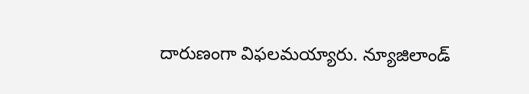దారుణంగా విఫలమయ్యారు. న్యూజిలాండ్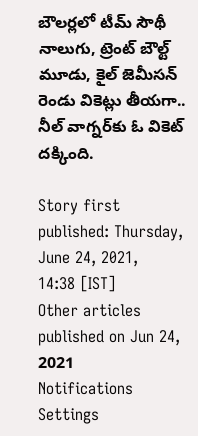బౌలర్లలో టీమ్ సౌథీ నాలుగు, ట్రెంట్ బౌల్ట్ మూడు, కైల్ జెమీసన్ రెండు వికెట్లు తీయగా.. నీల్ వాగ్నర్‌కు ఓ వికెట్ దక్కింది.

Story first published: Thursday, June 24, 2021, 14:38 [IST]
Other articles published on Jun 24, 2021
Notifications
Settings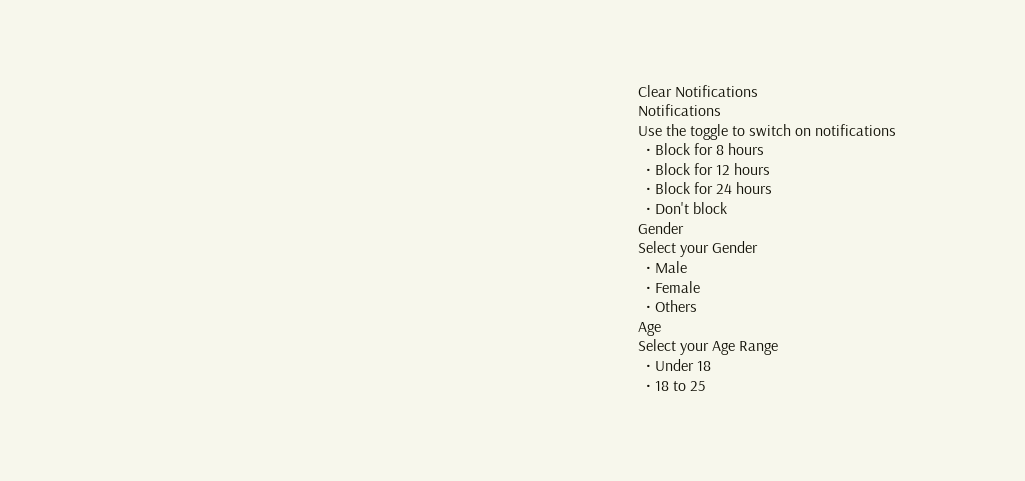Clear Notifications
Notifications
Use the toggle to switch on notifications
  • Block for 8 hours
  • Block for 12 hours
  • Block for 24 hours
  • Don't block
Gender
Select your Gender
  • Male
  • Female
  • Others
Age
Select your Age Range
  • Under 18
  • 18 to 25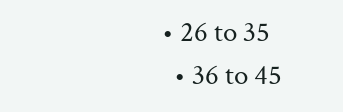• 26 to 35
  • 36 to 45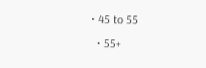• 45 to 55
  • 55+